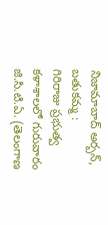నిజామాబాద్ అర్బన్, బతుకమ్మ :
గిరిరాజు ప్రభుత్వ కళాశాలలో గురువారం జి.సి.టి.ఏ. (తెలంగాణ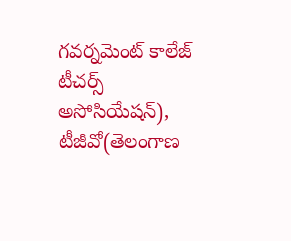గవర్నమెంట్ కాలేజ్ టీచర్స్ అసోసియేషన్), టీజీవో(తెలంగాణ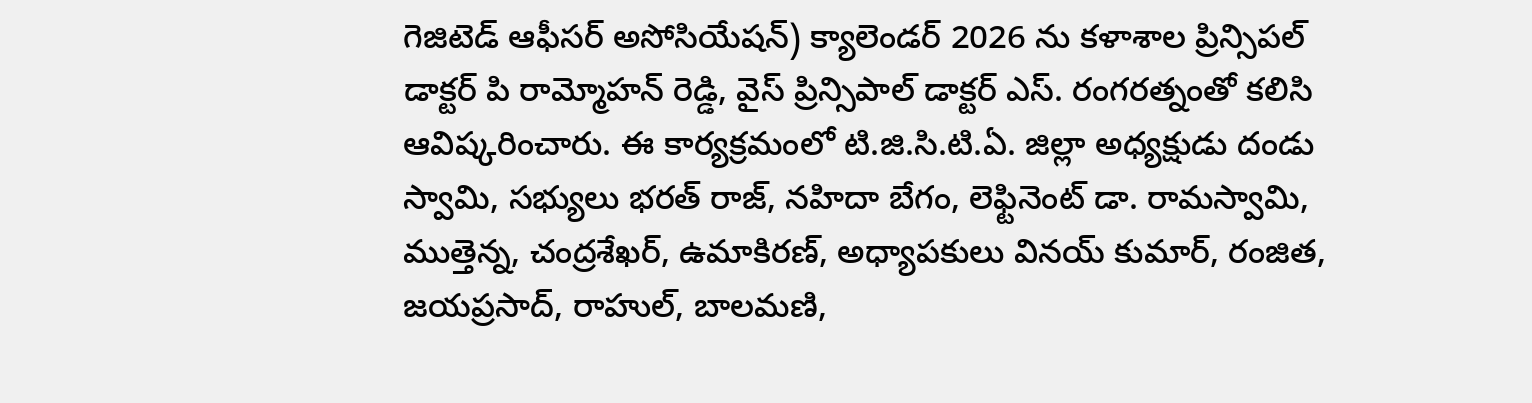గెజిటెడ్ ఆఫీసర్ అసోసియేషన్) క్యాలెండర్ 2026 ను కళాశాల ప్రిన్సిపల్ డాక్టర్ పి రామ్మోహన్ రెడ్డి, వైస్ ప్రిన్సిపాల్ డాక్టర్ ఎస్. రంగరత్నంతో కలిసి ఆవిష్కరించారు. ఈ కార్యక్రమంలో టి.జి.సి.టి.ఏ. జిల్లా అధ్యక్షుడు దండు స్వామి, సభ్యులు భరత్ రాజ్, నహిదా బేగం, లెఫ్టినెంట్ డా. రామస్వామి, ముత్తెన్న, చంద్రశేఖర్, ఉమాకిరణ్, అధ్యాపకులు వినయ్ కుమార్, రంజిత, జయప్రసాద్, రాహుల్, బాలమణి,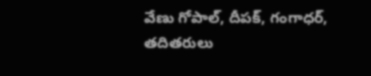వేణు గోపాల్, దీపక్, గంగాధర్, తదితరులు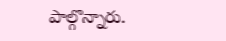పాల్గొన్నారు.